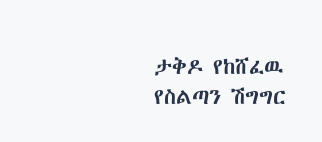ታቅዶ የከሸፈዉ የስልጣን ሽግግር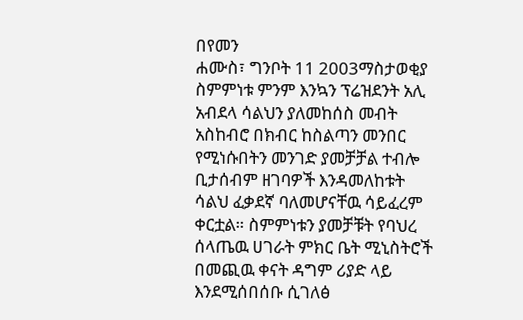በየመን
ሐሙስ፣ ግንቦት 11 2003ማስታወቂያ
ስምምነቱ ምንም እንኳን ፕሬዝደንት አሊ አብደላ ሳልህን ያለመከሰስ መብት አስከብሮ በክብር ከስልጣን መንበር የሚነሱበትን መንገድ ያመቻቻል ተብሎ ቢታሰብም ዘገባዎች እንዳመለከቱት ሳልህ ፈቃደኛ ባለመሆናቸዉ ሳይፈረም ቀርቷል። ስምምነቱን ያመቻቹት የባህረ ሰላጤዉ ሀገራት ምክር ቤት ሚኒስትሮች በመጪዉ ቀናት ዳግም ሪያድ ላይ እንደሚሰበሰቡ ሲገለፅ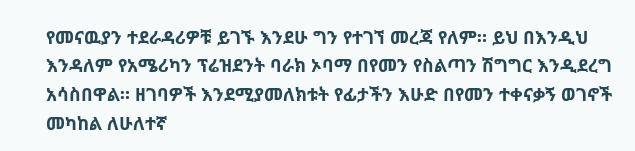የመናዉያን ተደራዳሪዎቹ ይገኙ እንደሁ ግን የተገኘ መረጃ የለም። ይህ በእንዲህ እንዳለም የአሜሪካን ፕሬዝደንት ባራክ ኦባማ በየመን የስልጣን ሽግግር እንዲደረግ አሳስበዋል። ዘገባዎች እንደሚያመለክቱት የፊታችን እሁድ በየመን ተቀናቃኝ ወገኖች መካከል ለሁለተኛ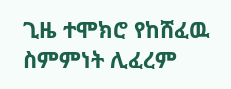ጊዜ ተሞክሮ የከሸፈዉ ስምምነት ሊፈረም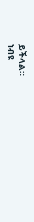ይችላል።
ነብዩ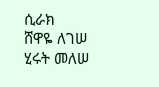ሲራክ
ሸዋዬ ለገሠ
ሂሩት መለሠ